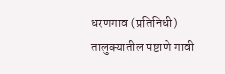धरणगाव (प्रतिनिधी) तालुक्यातील पष्टाणे गावी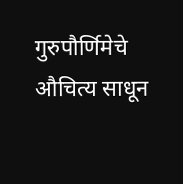गुरुपौर्णिमेचे औचित्य साधून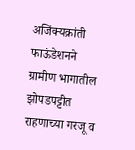अजिंक्यक्रांती फाऊंडेशनने ग्रामीण भागातील झोपडपट्टीत राहणाच्या गरजू व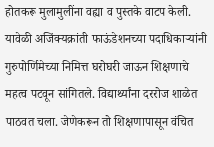होतकरू मुलामुलींना वह्या व पुस्तके वाटप केली.
यावेळी अजिंक्यक्रांती फाऊंडेशनच्या पदाधिकाऱ्यांनी गुरुपोर्णिमेच्या निमित्त घरोघरी जाऊन शिक्षणाचे महत्व पटवून सांगितले. विद्यार्थ्यांना दररोज शाळेत पाठवत चला. जेणेकरून तो शिक्षणापासून वंचित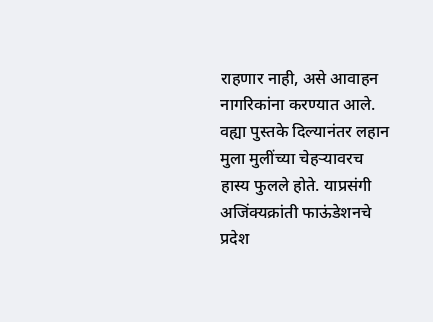राहणार नाही, असे आवाहन नागरिकांना करण्यात आले. वह्या पुस्तके दिल्यानंतर लहान मुला मुलींच्या चेहऱ्यावरच हास्य फुलले होते. याप्रसंगी अजिंक्यक्रांती फाऊंडेशनचे प्रदेश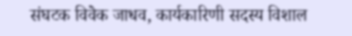संघटक विवेक जाधव, कार्यकारिणी सदस्य विशाल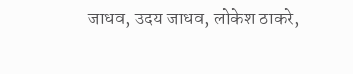जाधव, उदय जाधव, लोकेश ठाकरे,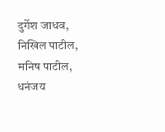दुर्गेश जाधव, निखिल पाटील, मनिष पाटील, धनंजय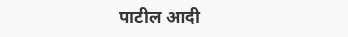पाटील आदी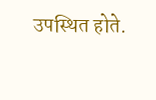उपस्थित होते.